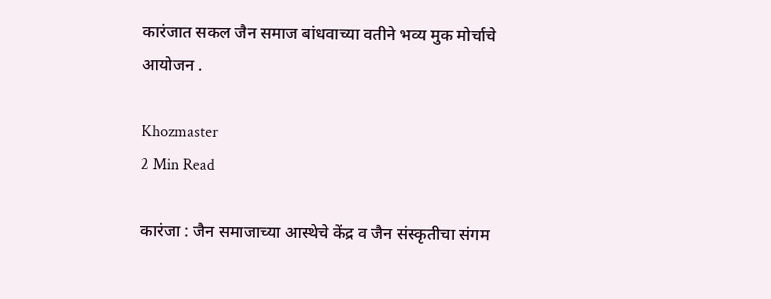कारंजात सकल जैन समाज बांधवाच्या वतीने भव्य मुक मोर्चाचे आयोजन .

Khozmaster
2 Min Read

कारंजा : जैन समाजाच्या आस्थेचे केंद्र व जैन संस्कृतीचा संगम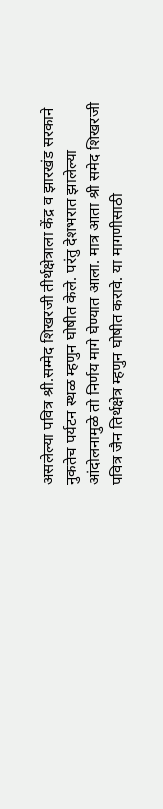असलेल्या पवित्र श्री.सम्मेद शिखरजी तीर्थक्षेत्राला केंद्र व झारखंड सरकाने नुकतेच पर्यटन स्थळ म्हणुन घोषीत केले. परंतु देशभरात झालेल्या आंदोलनामुळे तो निर्णय मागे घेण्यात आला. मात्र आता श्री समेद शिखरजी पवित्र जैन तिर्थक्षेत्र म्हणुन घोषीत करावे. या मागणीसाठी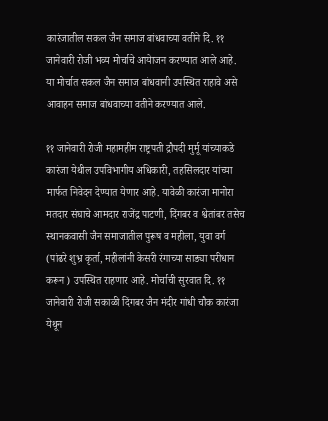कारंजातील सकल जैन समाज बांधवाच्या वतीने दि. ११ जानेवारी रोजी भव्य मोर्चाचे आयेाजन करण्यात आले आहे. या मोर्चात सकल जैन समाज बांधवानी उपस्थित राहावे असे आवाहन समाज बांधवाच्या वतीने करण्यात आले.

११ जानेवारी रोजी महामहीम राष्ट्रपती द्रौपदी मुर्मू यांच्याकडे कारंजा येथील उपविभागीय अधिकारी, तहसिलदार यांच्या मार्फत निवेदन देण्यात येणार आहे. यावेळी कारंजा मानोरा मतदार संघाचे आमदार राजेंद्र पाटणी, दिंगबर व श्वेतांबर तसेच स्थानकवासी जैन समाजातील पुरूष व महीला, युवा वर्ग (पांढरे शुभ्र कृर्ता, महीलांनी केसरी रंगाच्या साड्या परीधान करून ) उपस्थित राहणार आहे. मोर्चाची सुरवात दि. ११ जानेवारी रोजी सकाळी दिंगबर जैन मंदीर गांधी चौक कारंजा येथून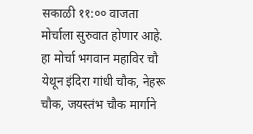सकाळी ११:०० वाजता मोर्चाला सुरुवात होणार आहे. हा मोर्चा भगवान महाविर चौ येथून इंदिरा गांधी चौक, नेहरू चौक, जयस्तंभ चौक मार्गाने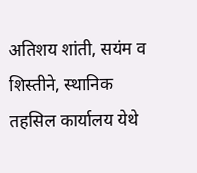अतिशय शांती, सयंम व शिस्तीने, स्थानिक तहसिल कार्यालय येथे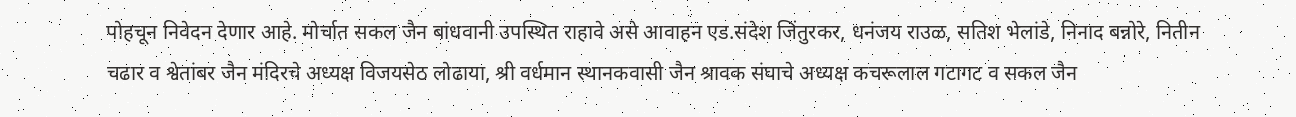पोहचून निवेदन देणार आहे. मोर्चात सकल जैन बांधवानी उपस्थित राहावे असे आवाहन एड.संदेश जिंतुरकर, धनंजय राउळ, सतिश भेलांडे, निनाद बन्नोरे, नितीन चढार व श्वेतांबर जैन मंदिरचे अध्यक्ष विजयसेठ लोढाया, श्री वर्धमान स्थानकवासी जैन श्रावक संघाचे अध्यक्ष कचरूलाल गटागट व सकल जैन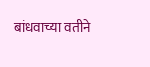बांधवाच्या वतीने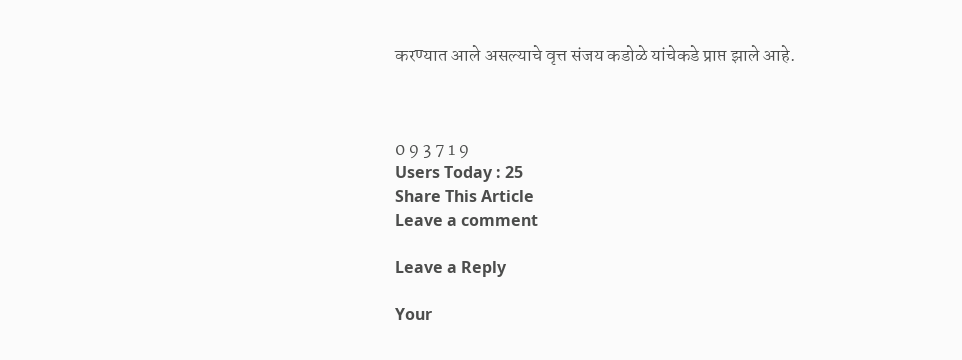करण्यात आले असल्याचे वृत्त संजय कडोळे यांचेकडे प्राप्त झाले आहे.



0 9 3 7 1 9
Users Today : 25
Share This Article
Leave a comment

Leave a Reply

Your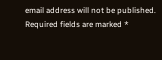email address will not be published. Required fields are marked *